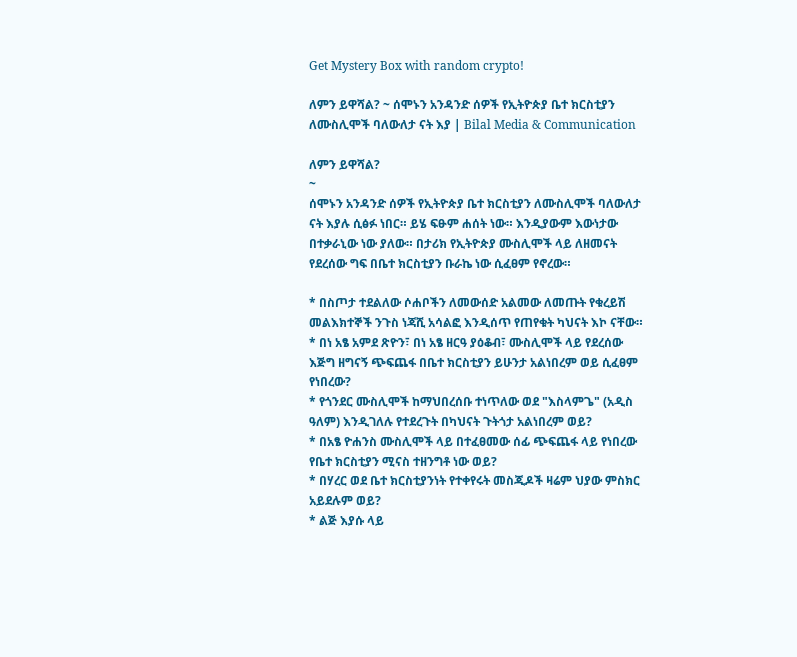Get Mystery Box with random crypto!

ለምን ይዋሻል? ~ ሰሞኑን አንዳንድ ሰዎች የኢትዮጵያ ቤተ ክርስቲያን ለሙስሊሞች ባለውለታ ናት እያ | Bilal Media & Communication

ለምን ይዋሻል?
~
ሰሞኑን አንዳንድ ሰዎች የኢትዮጵያ ቤተ ክርስቲያን ለሙስሊሞች ባለውለታ ናት እያሉ ሲፅፉ ነበር። ይሄ ፍፁም ሐሰት ነው። እንዲያውም እውነታው በተቃራኒው ነው ያለው። በታሪክ የኢትዮጵያ ሙስሊሞች ላይ ለዘመናት የደረሰው ግፍ በቤተ ክርስቲያን ቡራኬ ነው ሲፈፀም የኖረው።

* በስጦታ ተደልለው ሶሐቦችን ለመውሰድ አልመው ለመጡት የቁረይሽ መልእክተኞች ንጉስ ነጃሺ አሳልፎ እንዲሰጥ የጠየቁት ካህናት እኮ ናቸው።
* በነ አፄ አምደ ጽዮን፣ በነ አፄ ዘርዓ ያዕቆብ፣ ሙስሊሞች ላይ የደረሰው እጅግ ዘግናኝ ጭፍጨፋ በቤተ ክርስቲያን ይሁንታ አልነበረም ወይ ሲፈፀም የነበረው?
* የጎንደር ሙስሊሞች ከማህበረሰቡ ተነጥለው ወደ "እስላምጌ" (አዲስ ዓለም) እንዲገለሉ የተደረጉት በካህናት ጉትጎታ አልነበረም ወይ?
* በአፄ ዮሐንስ ሙስሊሞች ላይ በተፈፀመው ሰፊ ጭፍጨፋ ላይ የነበረው የቤተ ክርስቲያን ሚናስ ተዘንግቶ ነው ወይ?
* በሃረር ወደ ቤተ ክርስቲያንነት የተቀየሩት መስጂዶች ዛሬም ህያው ምስክር አይደሉም ወይ?
* ልጅ እያሱ ላይ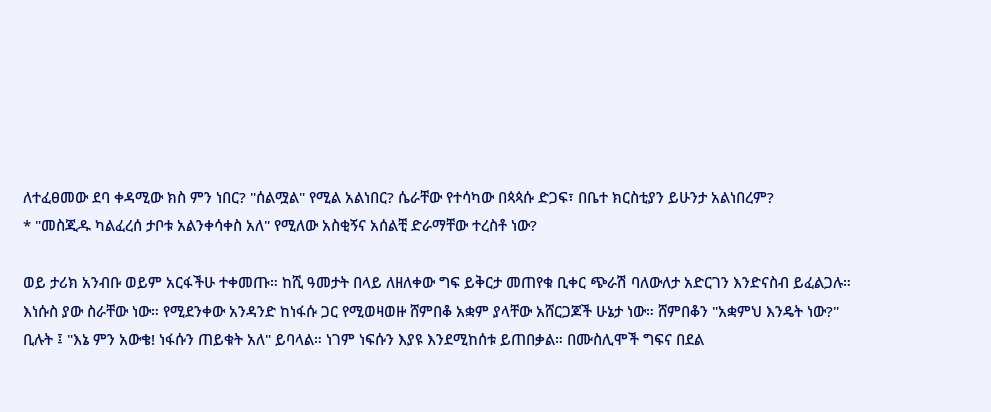ለተፈፀመው ደባ ቀዳሚው ክስ ምን ነበር? "ሰልሟል" የሚል አልነበር? ሴራቸው የተሳካው በጳጳሱ ድጋፍ፣ በቤተ ክርስቲያን ይሁንታ አልነበረም?
* "መስጂዱ ካልፈረሰ ታቦቱ አልንቀሳቀስ አለ" የሚለው አስቂኝና አሰልቺ ድራማቸው ተረስቶ ነው?

ወይ ታሪክ አንብቡ ወይም አርፋችሁ ተቀመጡ። ከሺ ዓመታት በላይ ለዘለቀው ግፍ ይቅርታ መጠየቁ ቢቀር ጭራሽ ባለውለታ አድርገን እንድናስብ ይፈልጋሉ። እነሱስ ያው ስራቸው ነው። የሚደንቀው አንዳንድ ከነፋሱ ጋር የሚወዛወዙ ሸምበቆ አቋም ያላቸው አሸርጋጆች ሁኔታ ነው። ሸምበቆን "አቋምህ እንዴት ነው?" ቢሉት ፤ "እኔ ምን አውቄ! ነፋሱን ጠይቁት አለ" ይባላል። ነገም ነፍሱን እያዩ እንደሚከሰቱ ይጠበቃል። በሙስሊሞች ግፍና በደል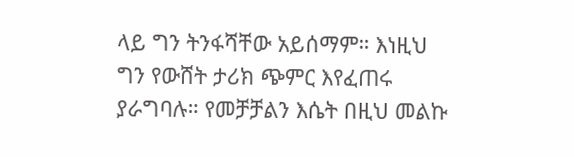ላይ ግን ትንፋሻቸው አይሰማም። እነዚህ ግን የውሸት ታሪክ ጭምር እየፈጠሩ ያራግባሉ። የመቻቻልን እሴት በዚህ መልኩ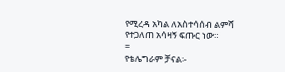የሚረዳ አካል ለአስተሳሰብ ልምሻ የተጋለጠ አሳዛኝ ፍጡር ነው።
=
የቴሌግራም ቻናል፡-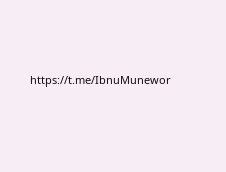https://t.me/IbnuMunewor